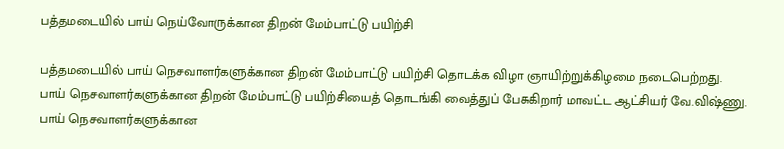பத்தமடையில் பாய் நெய்வோருக்கான திறன் மேம்பாட்டு பயிற்சி

பத்தமடையில் பாய் நெசவாளர்களுக்கான திறன் மேம்பாட்டு பயிற்சி தொடக்க விழா ஞாயிற்றுக்கிழமை நடைபெற்றது.
பாய் நெசவாளர்களுக்கான திறன் மேம்பாட்டு பயிற்சியைத் தொடங்கி வைத்துப் பேசுகிறார் மாவட்ட ஆட்சியர் வே.விஷ்ணு.
பாய் நெசவாளர்களுக்கான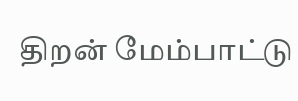திறன் மேம்பாட்டு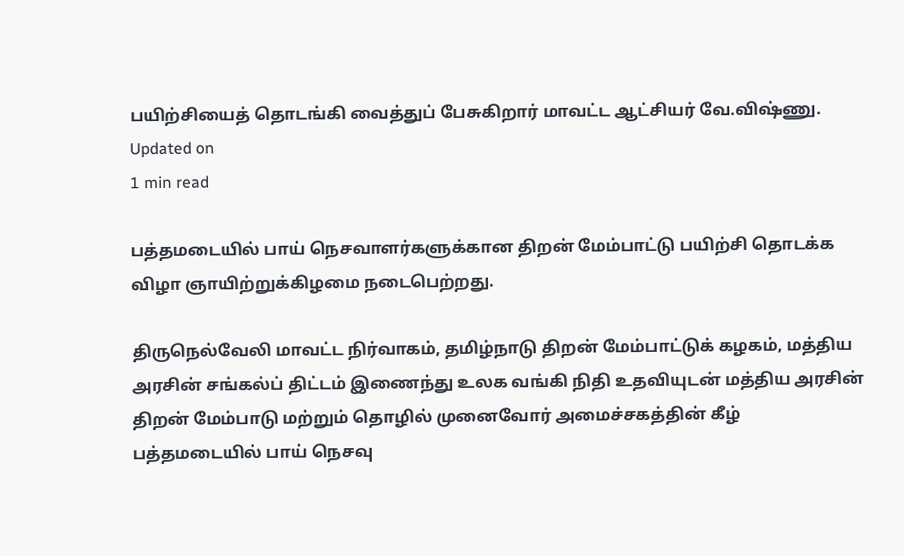பயிற்சியைத் தொடங்கி வைத்துப் பேசுகிறார் மாவட்ட ஆட்சியர் வே.விஷ்ணு.
Updated on
1 min read

பத்தமடையில் பாய் நெசவாளர்களுக்கான திறன் மேம்பாட்டு பயிற்சி தொடக்க விழா ஞாயிற்றுக்கிழமை நடைபெற்றது.

திருநெல்வேலி மாவட்ட நிர்வாகம், தமிழ்நாடு திறன் மேம்பாட்டுக் கழகம், மத்திய அரசின் சங்கல்ப் திட்டம் இணைந்து உலக வங்கி நிதி உதவியுடன் மத்திய அரசின் திறன் மேம்பாடு மற்றும் தொழில் முனைவோர் அமைச்சகத்தின் கீழ் பத்தமடையில் பாய் நெசவு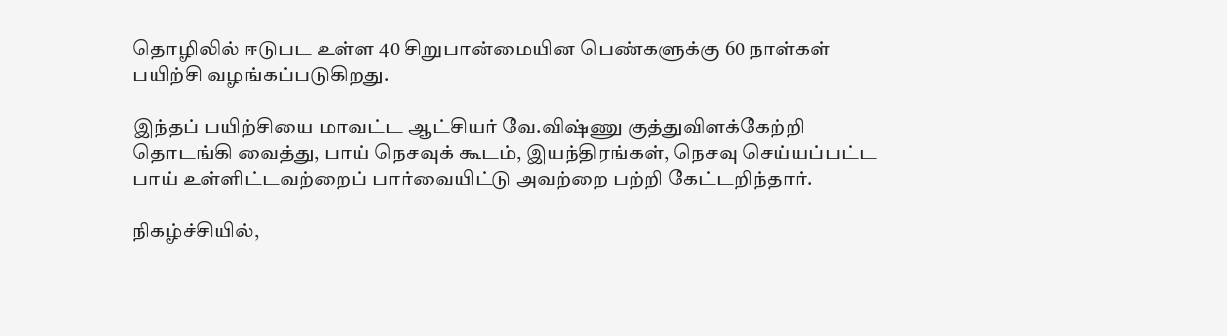தொழிலில் ஈடுபட உள்ள 40 சிறுபான்மையின பெண்களுக்கு 60 நாள்கள் பயிற்சி வழங்கப்படுகிறது.

இந்தப் பயிற்சியை மாவட்ட ஆட்சியர் வே.விஷ்ணு குத்துவிளக்கேற்றி தொடங்கி வைத்து, பாய் நெசவுக் கூடம், இயந்திரங்கள், நெசவு செய்யப்பட்ட பாய் உள்ளிட்டவற்றைப் பார்வையிட்டு அவற்றை பற்றி கேட்டறிந்தார்.

நிகழ்ச்சியில்,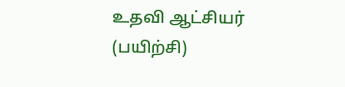உதவி ஆட்சியர் (பயிற்சி)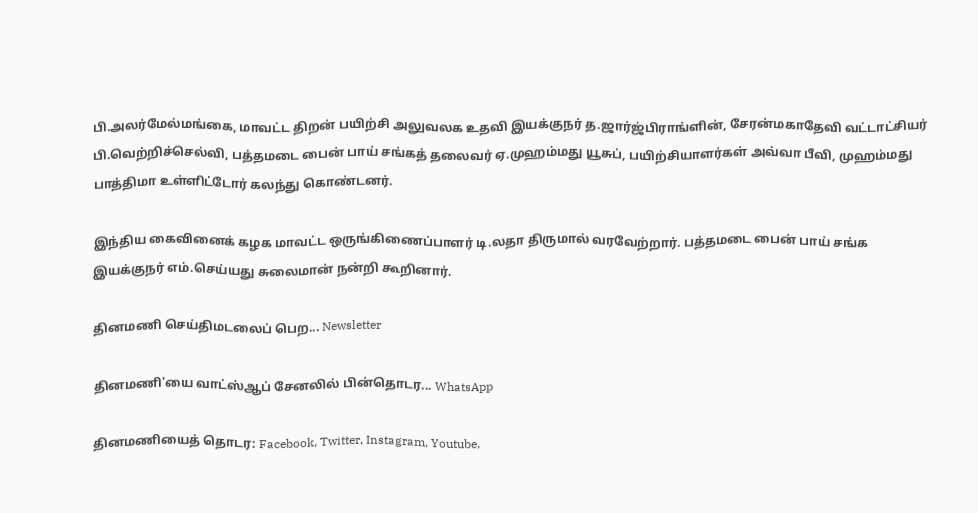பி.அலர்மேல்மங்கை, மாவட்ட திறன் பயிற்சி அலுவலக உதவி இயக்குநர் த.ஜார்ஜ்பிராங்ளின், சேரன்மகாதேவி வட்டாட்சியர் பி.வெற்றிச்செல்வி, பத்தமடை பைன் பாய் சங்கத் தலைவர் ஏ.முஹம்மது யூசுப், பயிற்சியாளர்கள் அவ்வா பீவி, முஹம்மது பாத்திமா உள்ளிட்டோர் கலந்து கொண்டனர்.

இந்திய கைவினைக் கழக மாவட்ட ஒருங்கிணைப்பாளர் டி.லதா திருமால் வரவேற்றார். பத்தமடை பைன் பாய் சங்க இயக்குநர் எம்.செய்யது சுலைமான் நன்றி கூறினார்.

தினமணி செய்திமடலைப் பெற... Newsletter

தினமணி'யை வாட்ஸ்ஆப் சேனலில் பின்தொடர... WhatsApp

தினமணியைத் தொடர: Facebook, Twitter, Instagram, Youtube,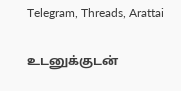Telegram, Threads, Arattai

உடனுக்குடன்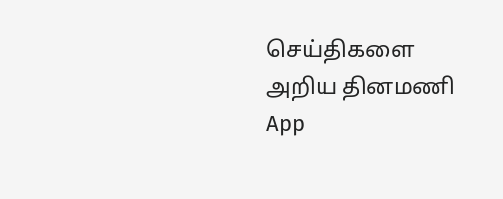செய்திகளை அறிய தினமணி App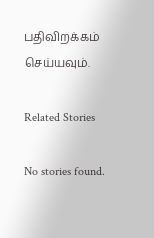பதிவிறக்கம் செய்யவும்.

Related Stories

No stories found.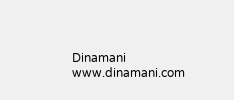Dinamani
www.dinamani.com